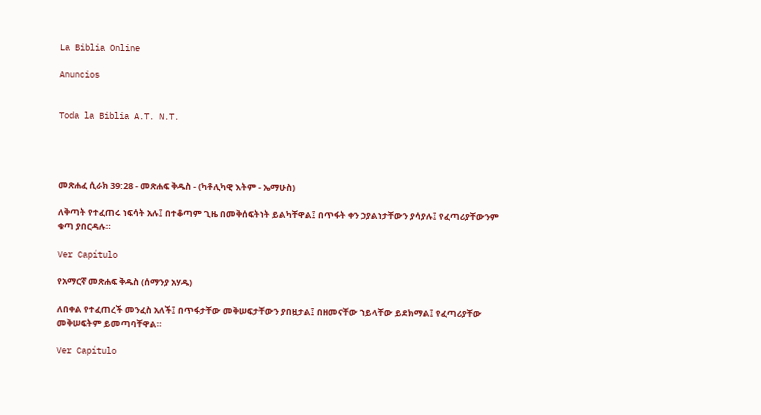La Biblia Online

Anuncios


Toda la Biblia A.T. N.T.




መጽሐፈ ሲራክ 39:28 - መጽሐፍ ቅዱስ - (ካቶሊካዊ እትም - ኤማሁስ)

ለቅጣት የተፈጠሩ ነፍሳት አሉ፤ በተቆጣም ጊዜ በመቅሰፍትነት ይልካቸዋል፤ በጥፋት ቀን ኃያልነታቸውን ያሳያሉ፤ የፈጣሪያቸውንም ቁጣ ያበርዳሉ።

Ver Capítulo

የአማርኛ መጽሐፍ ቅዱስ (ሰማንያ አሃዱ)

ለበቀል የተፈጠረች መንፈስ አለች፤ በጥፋታቸው መቅሠፍታቸውን ያበዟታል፤ በዘመናቸው ኀይላቸው ይደክማል፤ የፈጣሪያቸው መቅሠፍትም ይመጣባቸዋል።

Ver Capítulo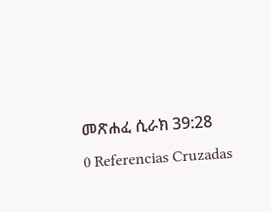መጽሐፈ ሲራክ 39:28
0 Referencias Cruzadas